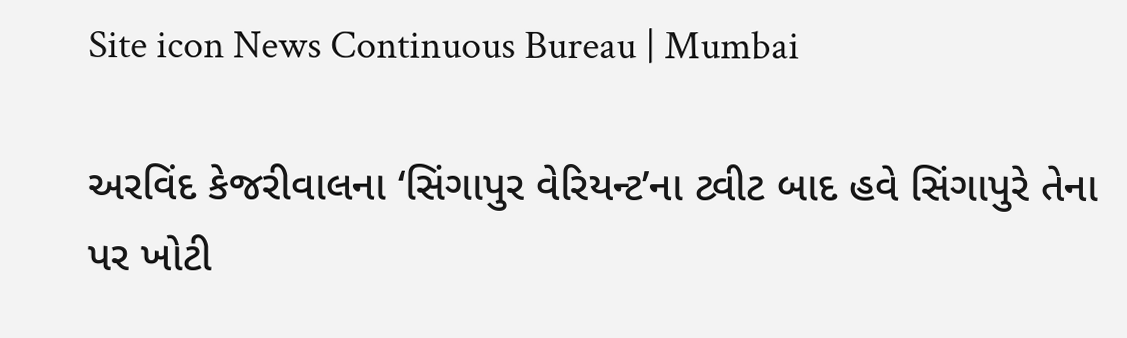Site icon News Continuous Bureau | Mumbai

અરવિંદ કેજરીવાલના ‘સિંગાપુર વેરિયન્ટ’ના ટ્વીટ બાદ હવે સિંગાપુરે તેના પર ખોટી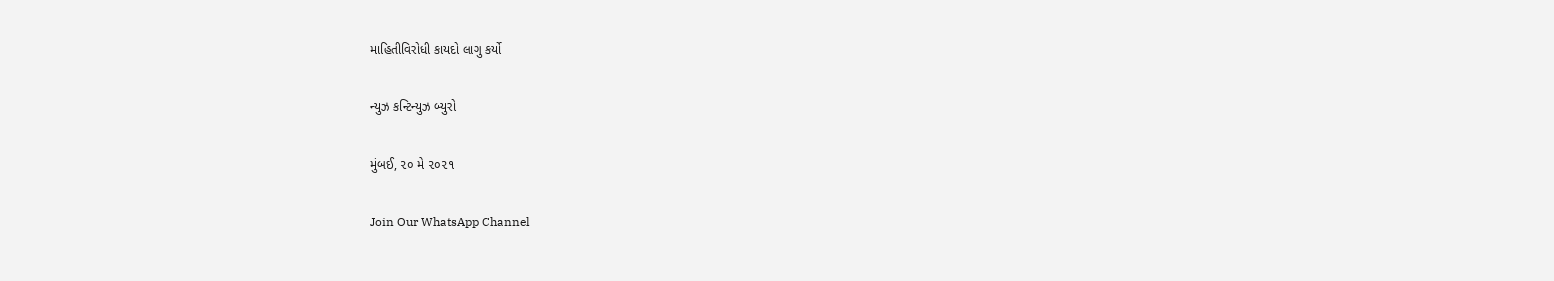માહિતીવિરોધી કાયદો લાગુ કર્યો

ન્યુઝ કન્ટિન્યુઝ બ્યુરો

મુંબઈ, ૨૦ મે ૨૦૨૧

Join Our WhatsApp Channel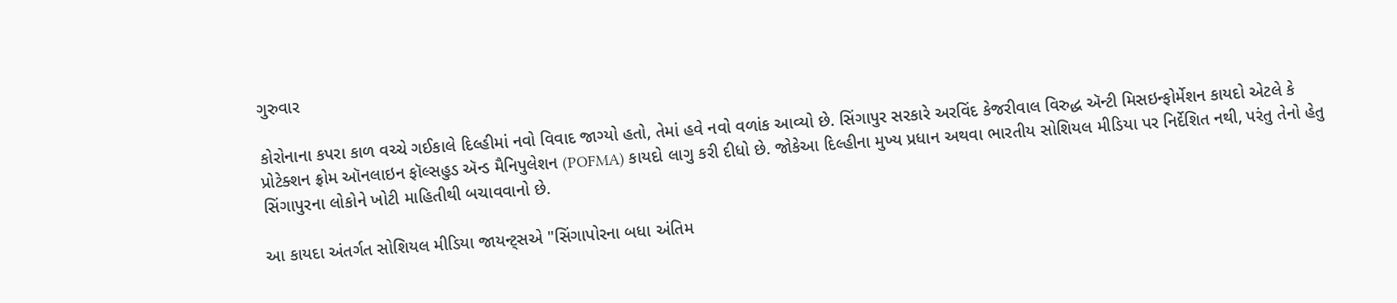ગુરુવાર

કોરોનાના કપરા કાળ વચ્ચે ગઈકાલે દિલ્હીમાં નવો વિવાદ જાગ્યો હતો, તેમાં હવે નવો વળાંક આવ્યો છે. સિંગાપુર સરકારે અરવિંદ કેજરીવાલ વિરુદ્ધ ઍન્ટી મિસઇન્ફોર્મેશન કાયદો એટલે કે પ્રોટેક્શન ફ્રોમ ઑનલાઇન ફૉલ્સહુડ ઍન્ડ મૈનિપુલેશન (POFMA) કાયદો લાગુ કરી દીધો છે. જોકેઆ દિલ્હીના મુખ્ય પ્રધાન અથવા ભારતીય સોશિયલ મીડિયા પર નિર્દેશિત નથી, પરંતુ તેનો હેતુ સિંગાપુરના લોકોને ખોટી માહિતીથી બચાવવાનો છે.

આ કાયદા અંતર્ગત સોશિયલ મીડિયા જાયન્ટ્સએ "સિંગાપોરના બધા અંતિમ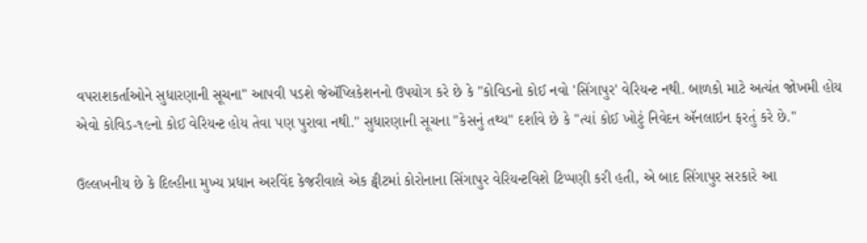વપરાશકર્તાઓને સુધારણાની સૂચના" આપવી પડશે જેઍપ્લિકેશનનો ઉપયોગ કરે છે કે "કોવિડનો કોઈ નવો 'સિંગાપુર' વેરિયન્ટ નથી. બાળકો માટે અત્યંત જોખમી હોય એવો કોવિડ-૧૯નો કોઈ વેરિયન્ટ હોય તેવા પણ પુરાવા નથી." સુધારણાની સૂચના "કેસનું તથ્ય" દર્શાવે છે કે "ત્યાં કોઈ ખોટું નિવેદન ઍનલાઇન ફરતું કરે છે."

ઉલ્લખનીય છે કે દિલ્હીના મુખ્ય પ્રધાન અરવિંદ કેજરીવાલે એક ટ્વીટમાં કોરોનાના સિંગાપુર વેરિયન્ટવિશે ટિપ્પણી કરી હતી, એ બાદ સિંગાપુર સરકારે આ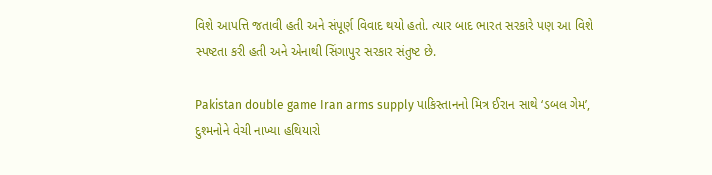વિશે આપત્તિ જતાવી હતી અને સંપૂર્ણ વિવાદ થયો હતો. ત્યાર બાદ ભારત સરકારે પણ આ વિશે સ્પષ્ટતા કરી હતી અને એનાથી સિંગાપુર સરકાર સંતુષ્ટ છે.

Pakistan double game Iran arms supply પાકિસ્તાનનો મિત્ર ઈરાન સાથે ‘ડબલ ગેમ’, દુશ્મનોને વેચી નાખ્યા હથિયારો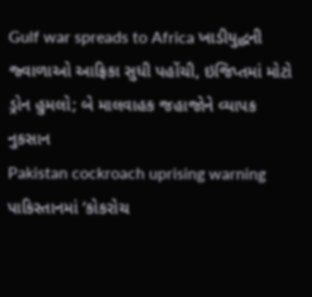Gulf war spreads to Africa ખાડીયુદ્ધની જ્વાળાઓ આફ્રિકા સુધી પહોંચી, ઇજિપ્તમાં મોટો ડ્રોન હુમલો; બે માલવાહક જહાજોને વ્યાપક નુકસાન
Pakistan cockroach uprising warning પાકિસ્તાનમાં ‘કોકરોચ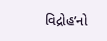વિદ્રોહ’નો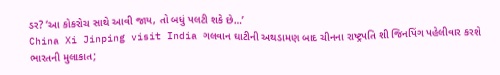ડર? ‘આ કોકરોચ સાથે આવી જાય, તો બધું પલટી શકે છે…’
China Xi Jinping visit India ગલવાન ઘાટીની અથડામણ બાદ ચીનના રાષ્ટ્રપતિ શી જિનપિંગ પહેલીવાર કરશે ભારતની મુલાકાત;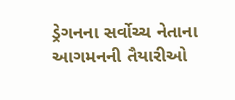ડ્રેગનના સર્વોચ્ચ નેતાના આગમનની તૈયારીઓ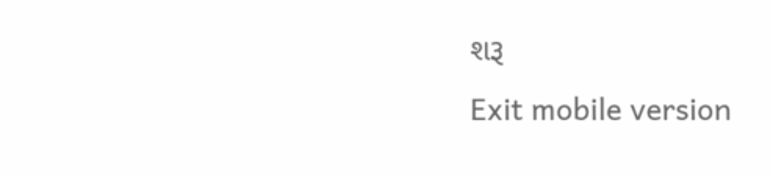શરૂ
Exit mobile version